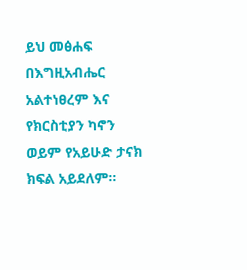ይህ መፅሐፍ በእግዚአብሔር አልተነፀረም እና የክርስቲያን ካኖን ወይም የአይሁድ ታናክ ክፍል አይደለም።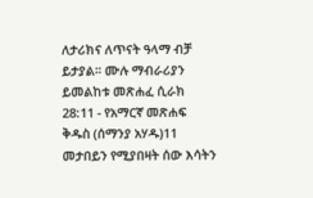ለታሪክና ለጥናት ዓላማ ብቻ ይታያል። ሙሉ ማብራሪያን ይመልከቱ መጽሐፈ ሲራክ 28:11 - የአማርኛ መጽሐፍ ቅዱስ (ሰማንያ አሃዱ)11 መታበይን የሚያበዛት ሰው እሳትን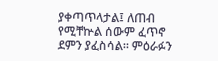ያቀጣጥላታል፤ ለጠብ የሚቸኵል ሰውም ፈጥኖ ደምን ያፈስሳል። ምዕራፉን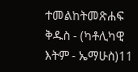ተመልከትመጽሐፍ ቅዱስ - (ካቶሊካዊ እትም - ኤማሁስ)11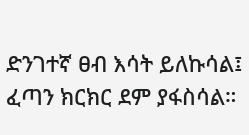ድንገተኛ ፀብ እሳት ይለኩሳል፤ ፈጣን ክርክር ደም ያፋስሳል።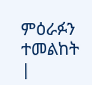ምዕራፉን ተመልከት |